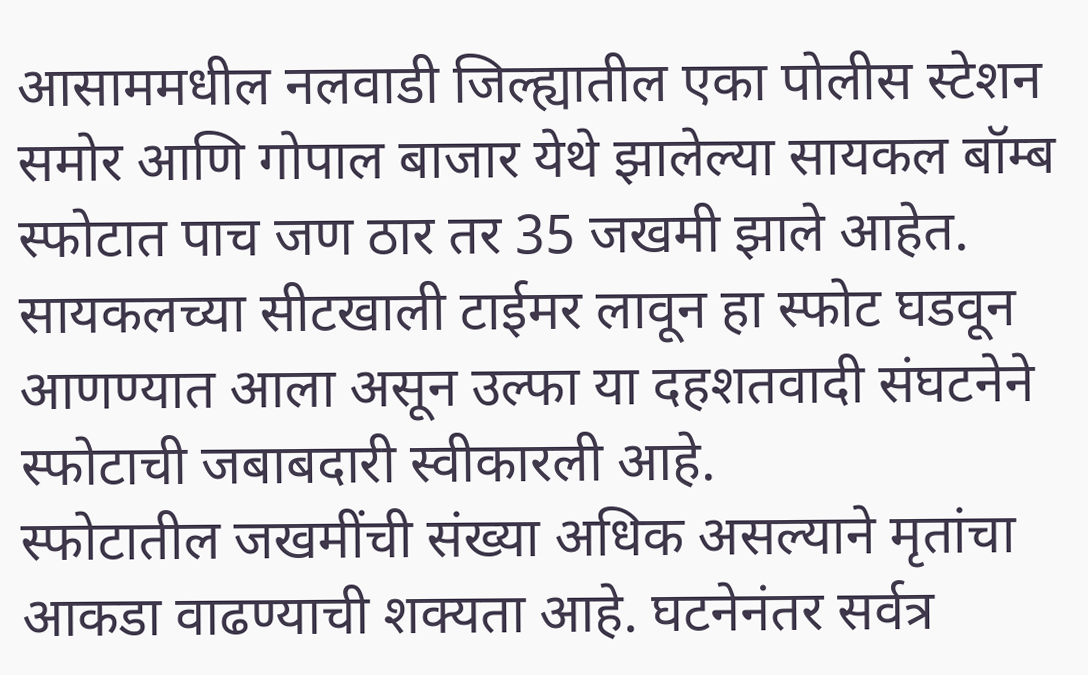आसाममधील नलवाडी जिल्ह्यातील एका पोलीस स्टेशन समोर आणि गोपाल बाजार येथे झालेल्या सायकल बॉम्ब स्फोटात पाच जण ठार तर 35 जखमी झाले आहेत. सायकलच्या सीटखाली टाईमर लावून हा स्फोट घडवून आणण्यात आला असून उल्फा या दहशतवादी संघटनेने स्फोटाची जबाबदारी स्वीकारली आहे.
स्फोटातील जखमींची संख्या अधिक असल्याने मृतांचा आकडा वाढण्याची शक्यता आहे. घटनेनंतर सर्वत्र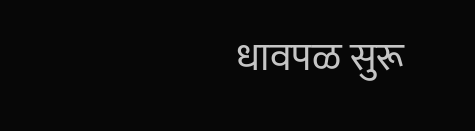धावपळ सुरू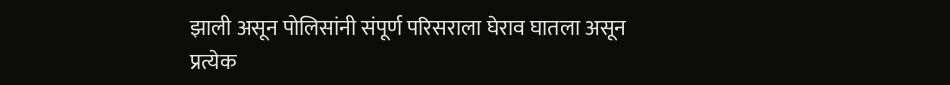झाली असून पोलिसांनी संपूर्ण परिसराला घेराव घातला असून प्रत्येक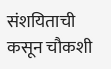संशयिताची कसून चौकशी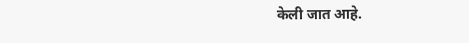केली जात आहे.